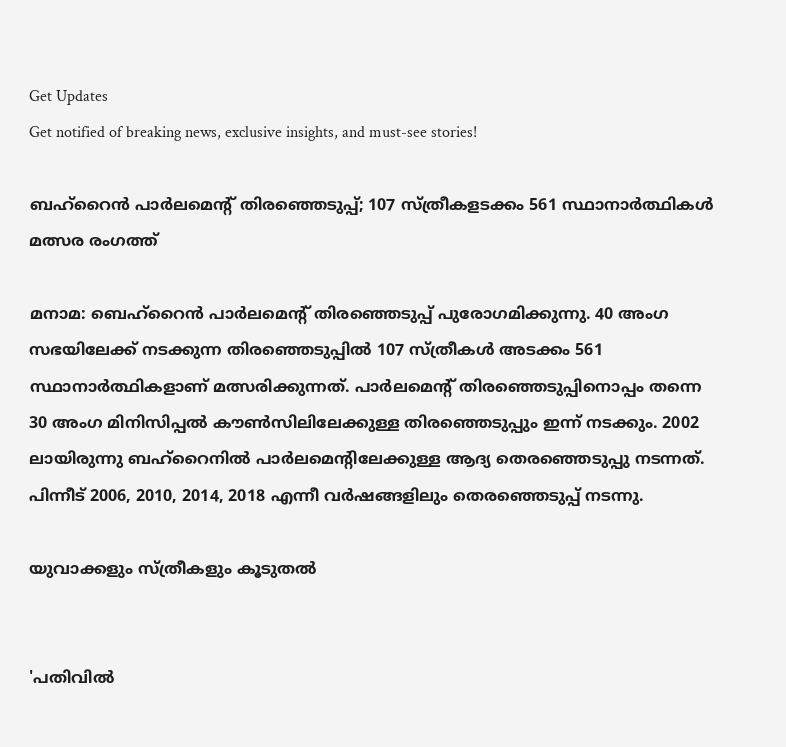Get Updates
Get notified of breaking news, exclusive insights, and must-see stories!

ബഹ്റൈൻ പാർലമെന്റ് തിരഞ്ഞെടുപ്പ്; 107 സ്ത്രീകളടക്കം 561 സ്ഥാനാർത്ഥികൾ മത്സര രംഗത്ത്

മനാമ: ബെഹ്റൈൻ പാർലമെന്റ് തിരഞ്ഞെടുപ്പ് പുരോഗമിക്കുന്നു. 40 അംഗ സഭയിലേക്ക് നടക്കുന്ന തിരഞ്ഞെടുപ്പിൽ 107 സ്ത്രീകൾ അടക്കം 561 സ്ഥാനാർത്ഥികളാണ് മത്സരിക്കുന്നത്. പാർലമെന്റ് തിരഞ്ഞെടുപ്പിനൊപ്പം തന്നെ 30 അംഗ മിനിസിപ്പൽ കൗൺസിലിലേക്കുള്ള തിരഞ്ഞെടുപ്പും ഇന്ന് നടക്കും. 2002 ലായിരുന്നു ബഹ്‌റൈനില്‍ പാര്‍ലമെന്റിലേക്കുള്ള ആദ്യ തെരഞ്ഞെടുപ്പു നടന്നത്. പിന്നീട് 2006, 2010, 2014, 2018 എന്നീ വര്‍ഷങ്ങളിലും തെരഞ്ഞെടുപ്പ് നടന്നു.

യുവാക്കളും സ്ത്രീകളും കൂടുതൽ


'പതിവിൽ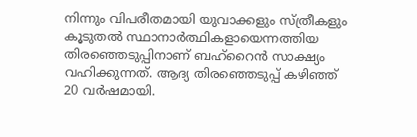നിന്നും വിപരീതമായി യുവാക്കളും സ്ത്രീകളും കൂടുതൽ സ്ഥാനാർത്ഥികളായെന്നത്തിയ തിരഞ്ഞെടുപ്പിനാണ് ബഹ്റൈൻ സാക്ഷ്യം വഹിക്കുന്നത്. ആദ്യ തിരഞ്ഞെടുപ്പ് കഴിഞ്ഞ് 20 വർഷമായി.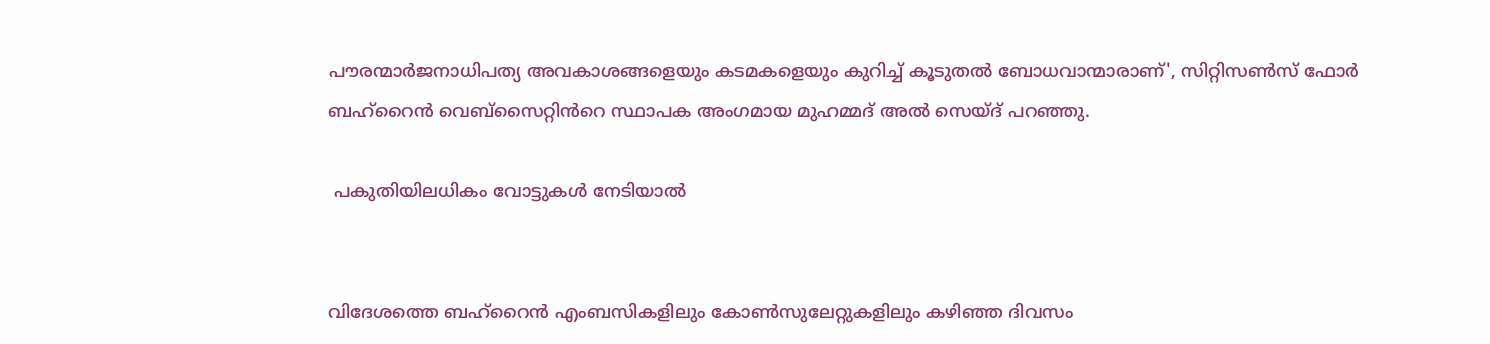പൗരന്മാർജനാധിപത്യ അവകാശങ്ങളെയും കടമകളെയും കുറിച്ച് കൂടുതൽ ബോധവാന്മാരാണ്', സിറ്റിസൺസ് ഫോർ ബഹ്റൈൻ വെബ്സൈറ്റിൻറെ സ്ഥാപക അംഗമായ മുഹമ്മദ് അൽ സെയ്ദ് പറഞ്ഞു.

 പകുതിയിലധികം വോട്ടുകൾ നേടിയാൽ


വിദേശത്തെ ബഹ്‌റൈന്‍ എംബസികളിലും കോണ്‍സുലേറ്റുകളിലും കഴിഞ്ഞ ദിവസം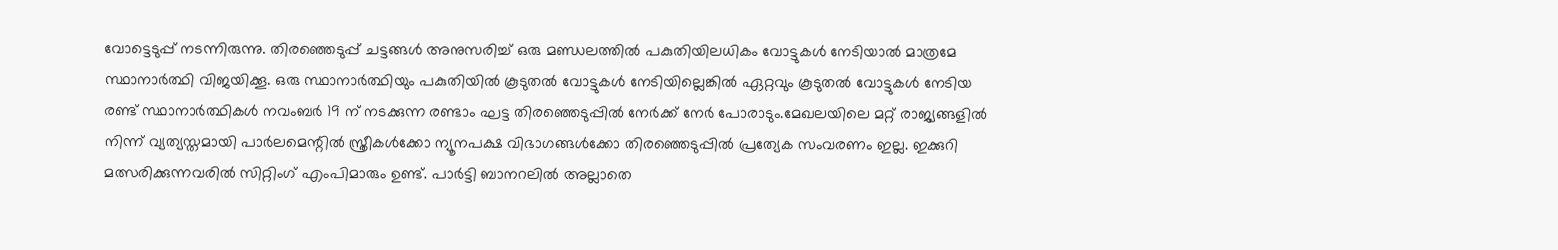വോട്ടെടുപ്പ് നടന്നിരുന്നു. തിരഞ്ഞെടുപ്പ് ചട്ടങ്ങൾ അനുസരിച്ച് ഒരു മണ്ഡലത്തിൽ പകുതിയിലധികം വോട്ടുകൾ നേടിയാൽ മാത്രമേ സ്ഥാനാർത്ഥി വിജയിക്കൂ. ഒരു സ്ഥാനാർത്ഥിയും പകുതിയിൽ കൂടുതൽ വോട്ടുകൾ നേടിയില്ലെങ്കിൽ ഏറ്റവും കൂടുതൽ വോട്ടുകൾ നേടിയ രണ്ട് സ്ഥാനാർത്ഥികൾ നവംബർ 19 ന് നടക്കുന്ന രണ്ടാം ഘട്ട തിരഞ്ഞെടുപ്പിൽ നേർക്ക് നേർ പോരാടും.മേഖലയിലെ മറ്റ് രാജ്യങ്ങളിൽ നിന്ന് വ്യത്യസ്തമായി പാർലമെന്റിൽ സ്ത്രീകൾക്കോ ന്യൂനപക്ഷ വിഭാഗങ്ങൾക്കോ തിരഞ്ഞെടുപ്പിൽ പ്രത്യേക സംവരണം ഇല്ല. ഇക്കുറി മത്സരിക്കുന്നവരിൽ സിറ്റിംഗ് എംപിമാരും ഉണ്ട്. പാർട്ടി ബാനറലിൽ അല്ലാതെ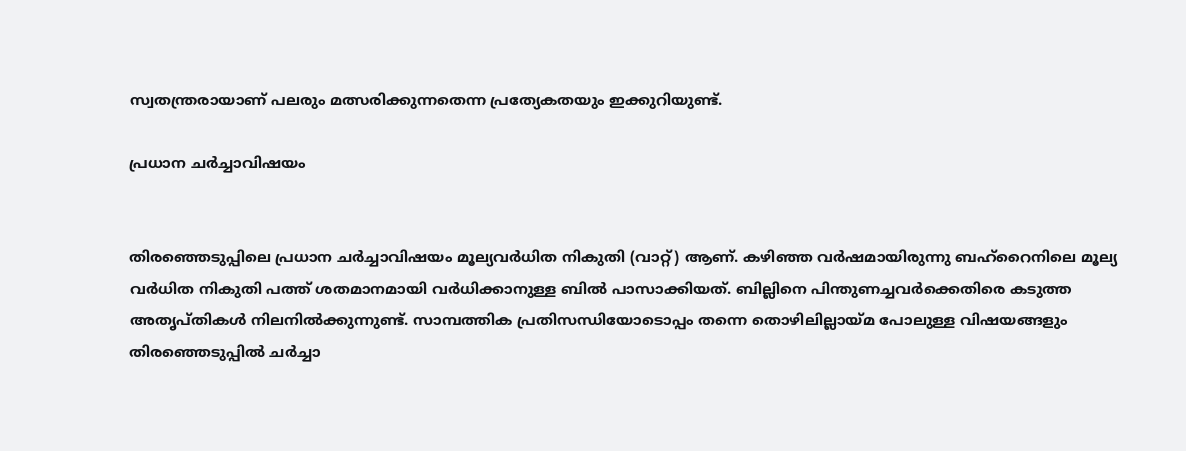സ്വതന്ത്രരായാണ് പലരും മത്സരിക്കുന്നതെന്ന പ്രത്യേകതയും ഇക്കുറിയുണ്ട്.

പ്രധാന ചർച്ചാവിഷയം


തിരഞ്ഞെടുപ്പിലെ പ്രധാന ചർച്ചാവിഷയം മൂല്യവർധിത നികുതി (വാറ്റ്) ആണ്. കഴിഞ്ഞ വർഷമായിരുന്നു ബഹ്‌റൈനിലെ മൂല്യ വർധിത നികുതി പത്ത് ശതമാനമായി വർധിക്കാനുള്ള ബിൽ പാസാക്കിയത്. ബില്ലിനെ പിന്തുണച്ചവർക്കെതിരെ കടുത്ത അതൃപ്തികൾ നിലനിൽക്കുന്നുണ്ട്. സാമ്പത്തിക പ്രതിസന്ധിയോടൊപ്പം തന്നെ തൊഴിലില്ലായ്മ പോലുള്ള വിഷയങ്ങളും തിരഞ്ഞെടുപ്പിൽ ചർച്ചാ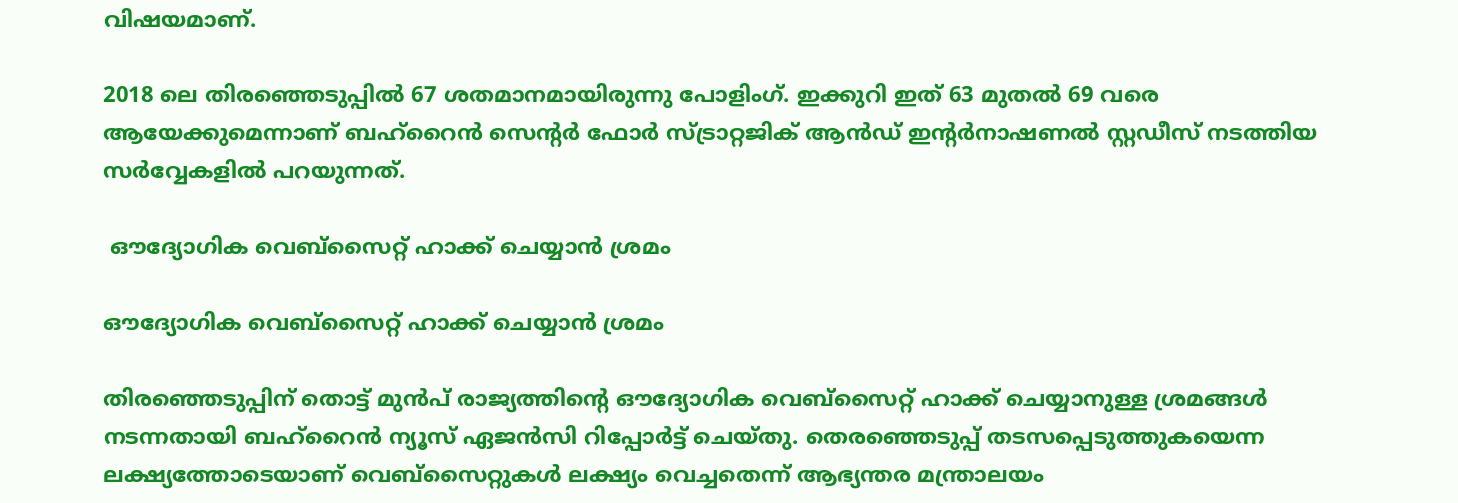വിഷയമാണ്.

2018 ലെ തിരഞ്ഞെടുപ്പിൽ 67 ശതമാനമായിരുന്നു പോളിംഗ്. ഇക്കുറി ഇത് 63 മുതൽ 69 വരെ ആയേക്കുമെന്നാണ് ബഹ്‌റൈൻ സെന്റർ ഫോർ സ്ട്രാറ്റജിക് ആൻഡ് ഇന്റർനാഷണൽ സ്റ്റഡീസ് നടത്തിയ സർവ്വേകളിൽ പറയുന്നത്.

 ഔദ്യോഗിക വെബ്സൈറ്റ് ഹാക്ക് ചെയ്യാൻ ശ്രമം

ഔദ്യോഗിക വെബ്സൈറ്റ് ഹാക്ക് ചെയ്യാൻ ശ്രമം

തിരഞ്ഞെടുപ്പിന് തൊട്ട് മുൻപ് രാജ്യത്തിന്റെ ഔദ്യോഗിക വെബ്സൈറ്റ് ഹാക്ക് ചെയ്യാനുള്ള ശ്രമങ്ങൾ നടന്നതായി ബഹ്റൈൻ ന്യൂസ് ഏജൻസി റിപ്പോർട്ട് ചെയ്തു. തെരഞ്ഞെടുപ്പ് തടസപ്പെടുത്തുകയെന്ന ലക്ഷ്യത്തോടെയാണ് വെബ്സൈറ്റുകൾ ലക്ഷ്യം വെച്ചതെന്ന് ആഭ്യന്തര മന്ത്രാലയം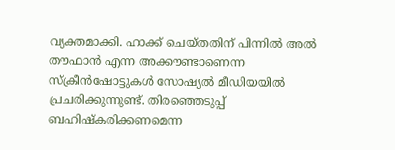വ്യക്തമാക്കി. ഹാക്ക് ചെയ്തതിന് പിന്നിൽ അൽ തൗഫാൻ എന്ന അക്കൗണ്ടാണെന്ന സ്ക്രീൻഷോട്ടുകൾ സോഷ്യൽ മീഡിയയിൽ പ്രചരിക്കുന്നുണ്ട്. തിരഞ്ഞെടുപ്പ് ബഹിഷ്കരിക്കണമെന്ന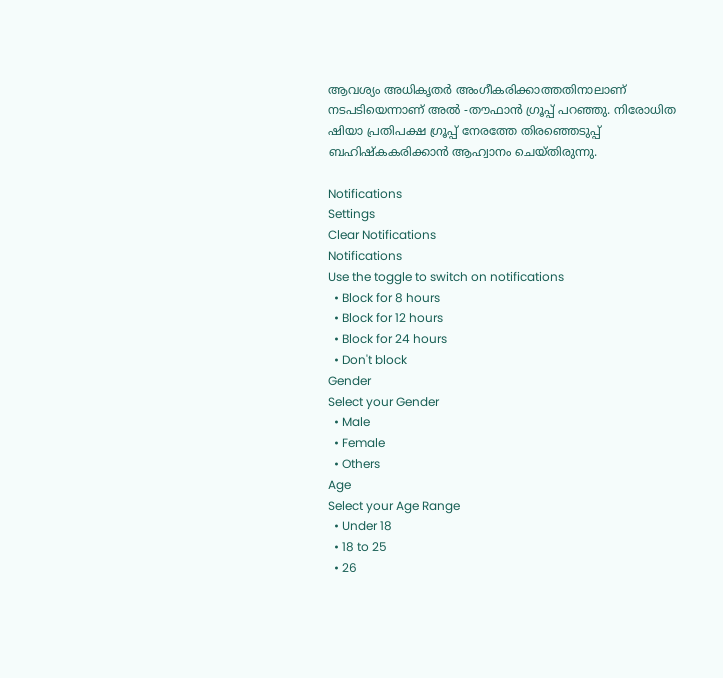ആവശ്യം അധികൃതർ അംഗീകരിക്കാത്തതിനാലാണ് നടപടിയെന്നാണ് അൽ -തൗഫാൻ ഗ്രൂപ്പ് പറഞ്ഞു. നിരോധിത ഷിയാ പ്രതിപക്ഷ ഗ്രൂപ്പ് നേരത്തേ തിരഞ്ഞെടുപ്പ് ബഹിഷ്കകരിക്കാൻ ആഹ്വാനം ചെയ്തിരുന്നു.

Notifications
Settings
Clear Notifications
Notifications
Use the toggle to switch on notifications
  • Block for 8 hours
  • Block for 12 hours
  • Block for 24 hours
  • Don't block
Gender
Select your Gender
  • Male
  • Female
  • Others
Age
Select your Age Range
  • Under 18
  • 18 to 25
  • 26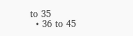to 35
  • 36 to 45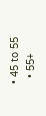• 45 to 55
  • 55+